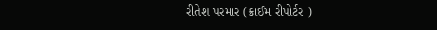રીતેશ પરમાર (ક્રાઈમ રીપોર્ટર )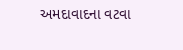અમદાવાદના વટવા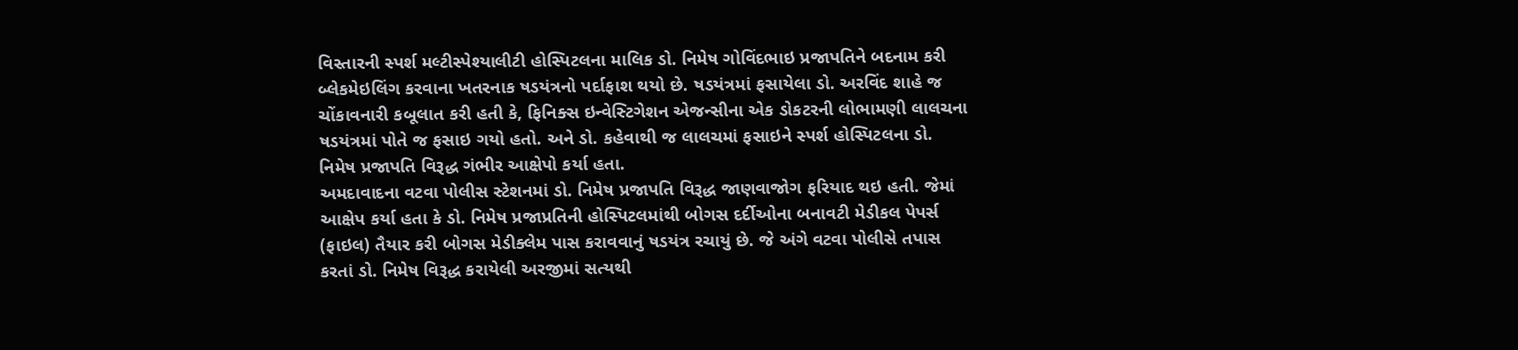વિસ્તારની સ્પર્શ મલ્ટીસ્પેશ્યાલીટી હોસ્પિટલના માલિક ડો. નિમેષ ગોવિંદભાઇ પ્રજાપતિને બદનામ કરી બ્લેકમેઇલિંગ કરવાના ખતરનાક ષડયંત્રનો પર્દાફાશ થયો છે. ષડયંત્રમાં ફસાયેલા ડો. અરવિંદ શાહે જ ચોંકાવનારી કબૂલાત કરી હતી કે, ફિનિક્સ ઇન્વેસ્ટિગેશન એજન્સીના એક ડોકટરની લોભામણી લાલચના ષડયંત્રમાં પોતે જ ફસાઇ ગયો હતો. અને ડો. કહેવાથી જ લાલચમાં ફસાઇને સ્પર્શ હોસ્પિટલના ડો. નિમેષ પ્રજાપતિ વિરૂદ્ધ ગંભીર આક્ષેપો કર્યા હતા.
અમદાવાદના વટવા પોલીસ સ્ટેશનમાં ડો. નિમેષ પ્રજાપતિ વિરૂદ્ધ જાણવાજોગ ફરિયાદ થઇ હતી. જેમાં આક્ષેપ કર્યા હતા કે ડો. નિમેષ પ્રજાપ્રતિની હોસ્પિટલમાંથી બોગસ દર્દીઓના બનાવટી મેડીકલ પેપર્સ (ફાઇલ) તૈયાર કરી બોગસ મેડીક્લેમ પાસ કરાવવાનું ષડયંત્ર રચાયું છે. જે અંગે વટવા પોલીસે તપાસ કરતાં ડો. નિમેષ વિરૂદ્ધ કરાયેલી અરજીમાં સત્યથી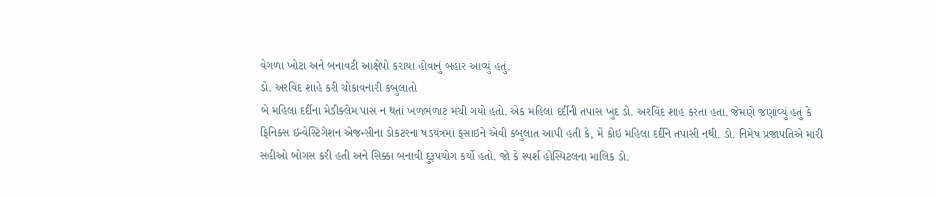વેગળા ખોટા અને બનાવટી આક્ષેપો કરાયા હોવાનું બહાર આવ્યું હતું.
ડો. અરવિંદ શાહે કરી ચોંકાવનારી કબુલાતો
બે મહિલા દર્દીના મેડીક્લેમ પાસ ન થતાં ખળભળાટ મચી ગયો હતો. એક મહિલા દર્દીની તપાસ ખુદ ડો. અરવિંદ શાહ કરતા હતા. જેમણે જણાવ્યું હતું કે ફિનિક્સ ઇન્વેસ્ટિગેશન એજન્સીના ડોકટરના ષડયંત્રમાં ફસાઇને એવી કબુલાત આપી હતી કે, મેં કોઇ મહિલા દર્દીને તપાસી નથી. ડો. નિમેષ પ્રજાપતિએ મારી સહીઓ બોગસ કરી હતી અને સિક્કા બનાવી દુરૂપયોગ કર્યો હતો. જો કે સ્પર્શ હોસ્પિટલના માલિક ડો.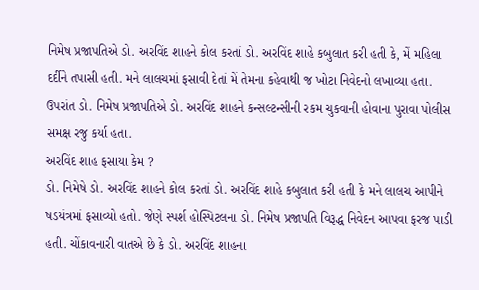નિમેષ પ્રજાપતિએ ડો. અરવિંદ શાહને કોલ કરતાં ડો. અરવિંદ શાહે કબુલાત કરી હતી કે, મેં મહિલા દર્દીને તપાસી હતી. મને લાલચમાં ફસાવી દેતાં મેં તેમના કહેવાથી જ ખોટા નિવેદનો લખાવ્યા હતા. ઉપરાંત ડો. નિમેષ પ્રજાપતિએ ડો. અરવિંદ શાહને કન્સલ્ટન્સીની રકમ ચુકવાની હોવાના પુરાવા પોલીસ સમક્ષ રજુ કર્યા હતા.
અરવિંદ શાહ ફસાયા કેમ ?
ડો. નિમેષે ડો. અરવિંદ શાહને કોલ કરતાં ડો. અરવિંદ શાહે કબુલાત કરી હતી કે મને લાલચ આપીને ષડયંત્રમાં ફસાવ્યો હતો. જેણે સ્પર્શ હોસ્પિટલના ડો. નિમેષ પ્રજાપતિ વિરૂદ્ધ નિવેદન આપવા ફરજ પાડી હતી. ચોંકાવનારી વાતએ છે કે ડો. અરવિંદ શાહના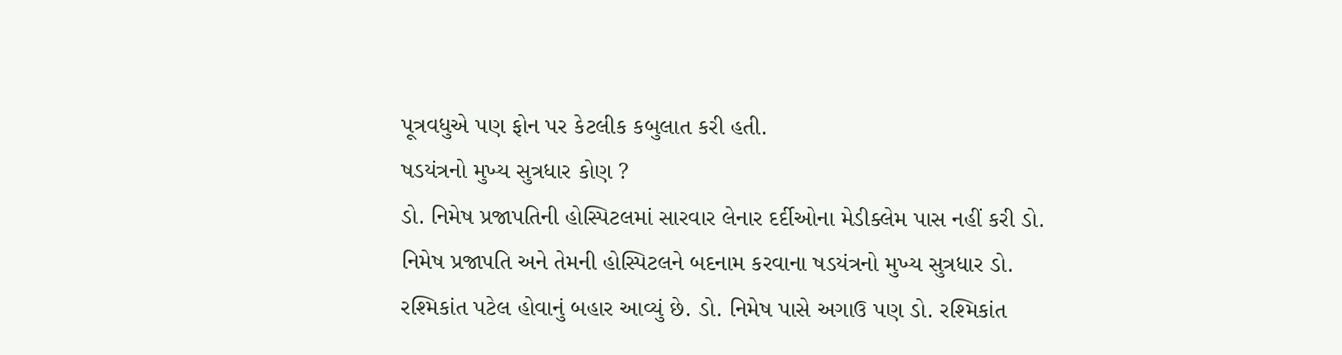પૂત્રવધુએ પણ ફોન પર કેટલીક કબુલાત કરી હતી.
ષડયંત્રનો મુખ્ય સુત્રધાર કોણ ?
ડો. નિમેષ પ્રજાપતિની હોસ્પિટલમાં સારવાર લેનાર દર્દીઓના મેડીક્લેમ પાસ નહીં કરી ડો. નિમેષ પ્રજાપતિ અને તેમની હોસ્પિટલને બદનામ કરવાના ષડયંત્રનો મુખ્ય સુત્રધાર ડો. રશ્મિકાંત પટેલ હોવાનું બહાર આવ્યું છે. ડો. નિમેષ પાસે અગાઉ પણ ડો. રશ્મિકાંત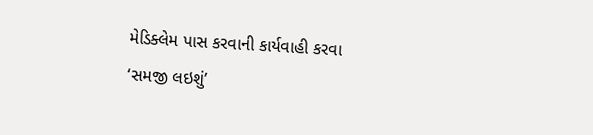મેડિક્લેમ પાસ કરવાની કાર્યવાહી કરવા ‘સમજી લઇશું’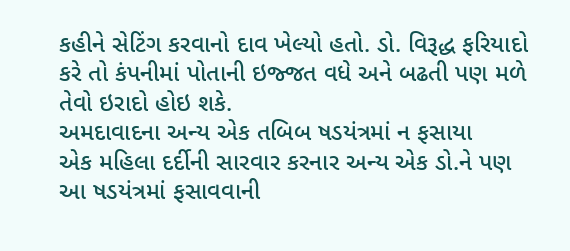કહીને સેટિંગ કરવાનો દાવ ખેલ્યો હતો. ડો. વિરૂદ્ધ ફરિયાદો કરે તો કંપનીમાં પોતાની ઇજ્જત વધે અને બઢતી પણ મળે તેવો ઇરાદો હોઇ શકે.
અમદાવાદના અન્ય એક તબિબ ષડયંત્રમાં ન ફસાયા
એક મહિલા દર્દીની સારવાર કરનાર અન્ય એક ડો.ને પણ આ ષડયંત્રમાં ફસાવવાની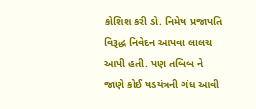કોશિશ કરી ડો. નિમેષ પ્રજાપતિ વિરૂદ્ધ નિવેદન આપવા લાલચ આપી હતી. પણ તબિબ ને જાણે કોઈ ષડયંત્રની ગંધ આવી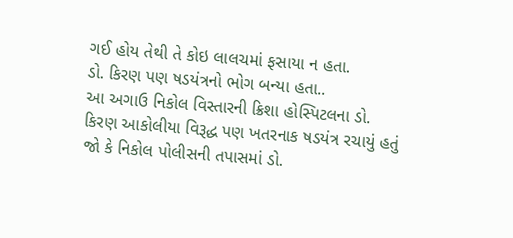ગઈ હોય તેથી તે કોઇ લાલચમાં ફસાયા ન હતા.
ડો. કિરણ પણ ષડયંત્રનો ભોગ બન્યા હતા..
આ અગાઉ નિકોલ વિસ્તારની ક્રિશા હોસ્પિટલના ડો. કિરણ આકોલીયા વિરૂદ્ધ પણ ખતરનાક ષડયંત્ર રચાયું હતું જો કે નિકોલ પોલીસની તપાસમાં ડો.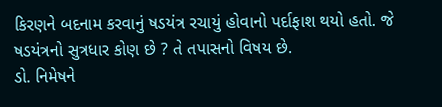કિરણને બદનામ કરવાનું ષડયંત્ર રચાયું હોવાનો પર્દાફાશ થયો હતો. જે ષડયંત્રનો સુત્રધાર કોણ છે ? તે તપાસનો વિષય છે.
ડો. નિમેષને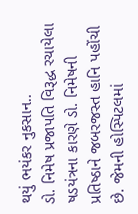થયું ભયંકર નુકસાન..
ડો. નિમેષ પ્રજાપતિ વિરૂદ્ધ રચાયેલા ષડયંત્રના કારણે ડો. નિમેષની પ્રતિષ્ઠાને જબરજસ્ત હાનિ પહોંચી છે. જેમની હોસ્પિટલમાં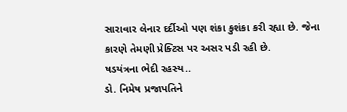સારાવાર લેનાર દર્દીઓ પણ શંકા કુશંકા કરી રહ્યા છે. જેના કારણે તેમણી પ્રેક્ટિસ પર અસર પડી રહી છે.
ષડયંત્રના ભેદી રહસ્ય..
ડો. નિમેષ પ્રજાપતિને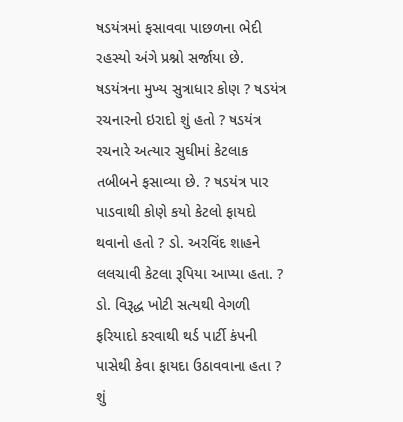ષડયંત્રમાં ફસાવવા પાછળના ભેદી રહસ્યો અંગે પ્રશ્નો સર્જાયા છે. ષડયંત્રના મુખ્ય સુત્રાધાર કોણ ? ષડયંત્ર રચનારનો ઇરાદો શું હતો ? ષડયંત્ર રચનારે અત્યાર સુઘીમાં કેટલાક તબીબને ફસાવ્યા છે. ? ષડયંત્ર પાર પાડવાથી કોણે કયો કેટલો ફાયદો થવાનો હતો ? ડો. અરવિંદ શાહને લલચાવી કેટલા રૂપિયા આપ્યા હતા. ?
ડો. વિરૂદ્ધ ખોટી સત્યથી વેગળી ફરિયાદો કરવાથી થર્ડ પાર્ટી કંપની પાસેથી કેવા ફાયદા ઉઠાવવાના હતા ? શું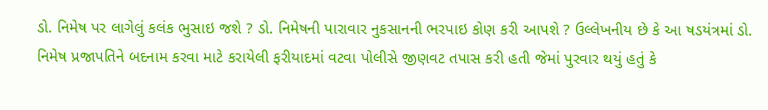ડો. નિમેષ પર લાગેલું કલંક ભુસાઇ જશે ? ડો. નિમેષની પારાવાર નુકસાનની ભરપાઇ કોણ કરી આપશે ? ઉલ્લેખનીય છે કે આ ષડયંત્રમાં ડો. નિમેષ પ્રજાપતિને બદનામ કરવા માટે કરાયેલી ફરીયાદમાં વટવા પોલીસે જીણવટ તપાસ કરી હતી જેમાં પુરવાર થયું હતું કે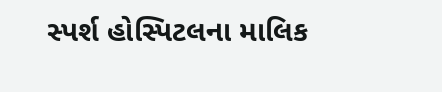સ્પર્શ હોસ્પિટલના માલિક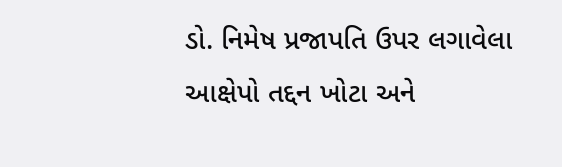ડો. નિમેષ પ્રજાપતિ ઉપર લગાવેલા આક્ષેપો તદ્દન ખોટા અને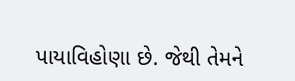પાયાવિહોણા છે. જેથી તેમને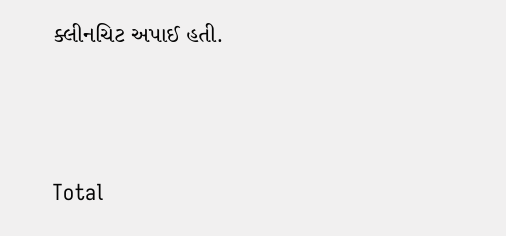ક્લીનચિટ અપાઈ હતી.





Total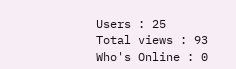Users : 25
Total views : 93
Who's Online : 0